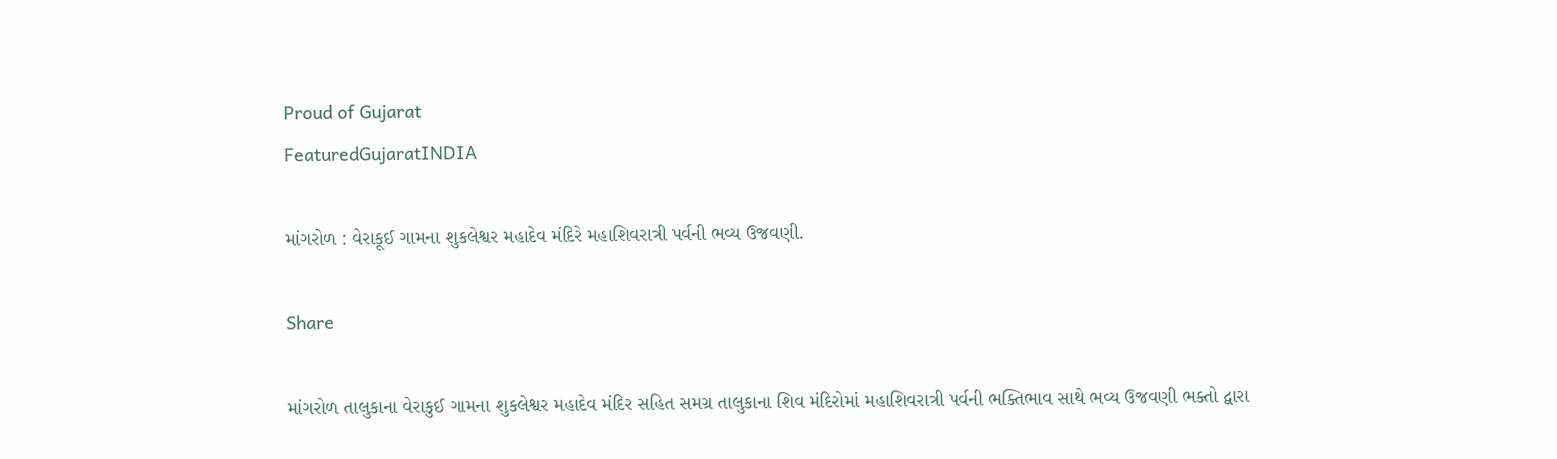Proud of Gujarat
FeaturedGujaratINDIA

માંગરોળ : વેરાકૂઈ ગામના શુકલેશ્વર મહાદેવ મંદિરે મહાશિવરાત્રી પર્વની ભવ્ય ઉજવણી.

Share

માંગરોળ તાલુકાના વેરાકુઈ ગામના શુકલેશ્વર મહાદેવ મંદિર સહિત સમગ્ર તાલુકાના શિવ મંદિરોમાં મહાશિવરાત્રી પર્વની ભક્તિભાવ સાથે ભવ્ય ઉજવણી ભક્તો દ્વારા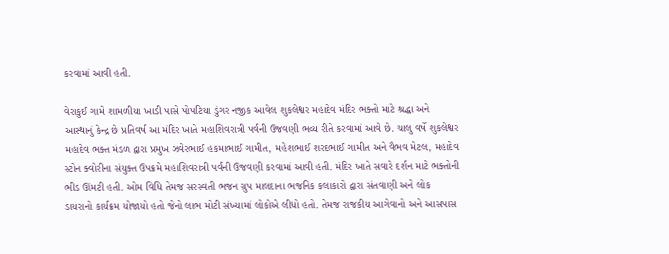કરવામાં આવી હતી.

વેરાકુઈ ગામે શામળીયા ખાડી પાસે પોપટિયા ડુંગર નજીક આવેલ શુકલેશ્વર મહાદેવ મંદિર ભક્તો માટે શ્રદ્ધા અને આસ્થાનું કેન્દ્ર છે પ્રતિવર્ષ આ મંદિર ખાતે મહાશિવરાત્રી પર્વની ઉજવણી ભવ્ય રીતે કરવામાં આવે છે. ચાલુ વર્ષે શુકલેશ્વર મહાદેવ ભક્ત મંડળ દ્વારા પ્રમુખ ઝવેરભાઈ હકમાભાઈ ગામીત, મહેશભાઈ શરદભાઈ ગામીત અને વૈભવ મેટલ, મહાદેવ સ્ટોન ક્વોરીના સંયુક્ત ઉપક્રમે મહાશિવરાત્રી પર્વની ઉજવણી કરવામાં આવી હતી. મંદિર ખાતે સવારે દર્શન માટે ભક્તોની ભીડ ઊંમટી હતી. ઓમ વિધિ તેમજ સરસ્વતી ભજન ગ્રુપ માલદાના ભજનિક કલાકારો દ્વારા સંતવાણી અને લોક ડાયરાનો કાર્યક્રમ યોજાયો હતો જેનો લાભ મોટી સંખ્યામાં લોકોએ લીધો હતો. તેમજ રાજકીય આગેવાનો અને આસપાસ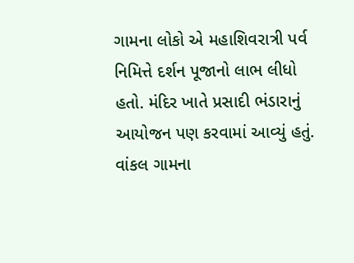ગામના લોકો એ મહાશિવરાત્રી પર્વ નિમિત્તે દર્શન પૂજાનો લાભ લીધો હતો. મંદિર ખાતે પ્રસાદી ભંડારાનું આયોજન પણ કરવામાં આવ્યું હતું. વાંકલ ગામના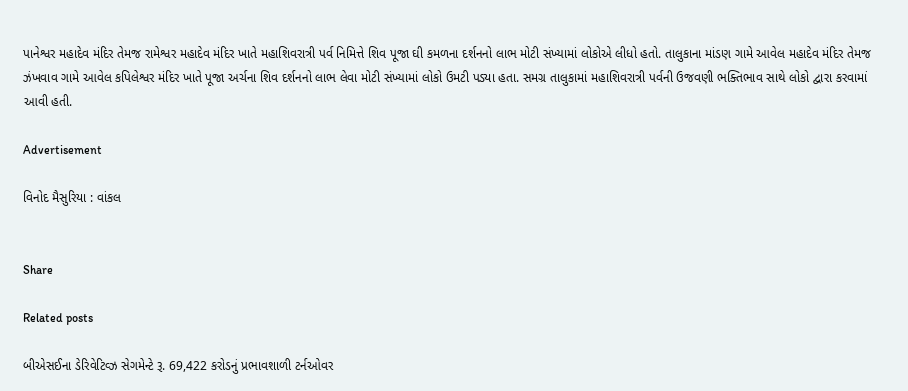પાનેશ્વર મહાદેવ મંદિર તેમજ રામેશ્વર મહાદેવ મંદિર ખાતે મહાશિવરાત્રી પર્વ નિમિત્તે શિવ પૂજા ઘી કમળના દર્શનનો લાભ મોટી સંખ્યામાં લોકોએ લીધો હતો. તાલુકાના માંડણ ગામે આવેલ મહાદેવ મંદિર તેમજ ઝંખવાવ ગામે આવેલ કપિલેશ્વર મંદિર ખાતે પૂજા અર્ચના શિવ દર્શનનો લાભ લેવા મોટી સંખ્યામાં લોકો ઉમટી પડ્યા હતા. સમગ્ર તાલુકામાં મહાશિવરાત્રી પર્વની ઉજવણી ભક્તિભાવ સાથે લોકો દ્વારા કરવામાં આવી હતી.

Advertisement

વિનોદ મૈસુરિયા : વાંકલ


Share

Related posts

બીએસઈના ડેરિવેટિવ્ઝ સેગમેન્ટે રૂ. 69,422 કરોડનું પ્રભાવશાળી ટર્નઓવર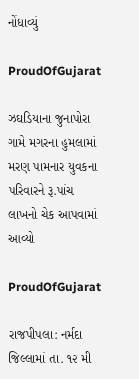નોંધાવ્યું

ProudOfGujarat

ઝઘડિયાના જુનાપોરા ગામે મગરના હુમલામાં મરણ પામનાર યુવકના પરિવારને રૂ.પાંચ લાખનો ચેક આપવામાં આવ્યો

ProudOfGujarat

રાજપીપલા: નર્મદા જિલ્લામાં તા. ૧૨ મી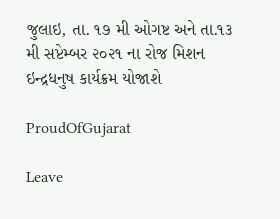જુલાઇ, તા. ૧૭ મી ઓગષ્ટ અને તા.૧૩ મી સપ્ટેમ્બર ૨૦૨૧ ના રોજ મિશન ઇન્દ્રધનુષ કાર્યક્રમ યોજાશે

ProudOfGujarat

Leave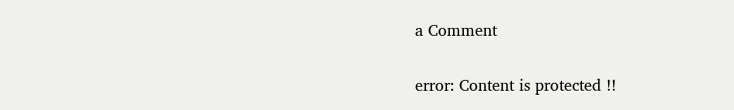a Comment

error: Content is protected !!